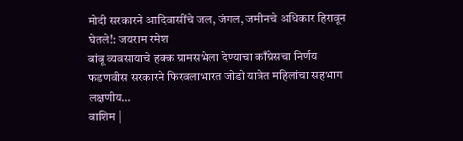मोदी सरकारने आदिवासींचे जल, जंगल, जमीनचे अधिकार हिरावून घेतले!: जयराम रमेश
बांबू व्यवसायाचे हक्क ग्रामसभेला देण्याचा काँग्रेसचा निर्णय फडणवीस सरकारने फिरवलाभारत जोडो यात्रेत महिलांचा सहभाग लक्षणीय…
वाशिम |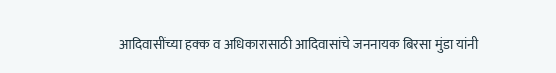आदिवासींच्या हक्क व अधिकारासाठी आदिवासांचे जननायक बिरसा मुंडा यांनी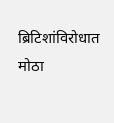ब्रिटिशांविरोधात मोठा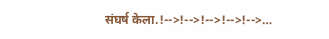संघर्ष केला.!-->!-->!-->!-->!-->…